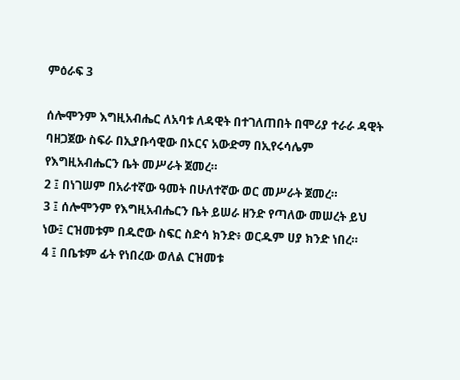ምዕራፍ 3

ሰሎሞንም እግዚአብሔር ለአባቱ ለዳዊት በተገለጠበት በሞሪያ ተራራ ዳዊት ባዘጋጀው ስፍራ በኢያቡሳዊው በኦርና አውድማ በኢየሩሳሌም የእግዚአብሔርን ቤት መሥራት ጀመረ።
2 ፤ በነገሠም በአራተኛው ዓመት በሁለተኛው ወር መሥራት ጀመረ።
3 ፤ ሰሎሞንም የእግዚአብሔርን ቤት ይሠራ ዘንድ የጣለው መሠረት ይህ ነው፤ ርዝመቱም በዱሮው ስፍር ስድሳ ክንድ፥ ወርዱም ሀያ ክንድ ነበረ።
4 ፤ በቤቱም ፊት የነበረው ወለል ርዝመቱ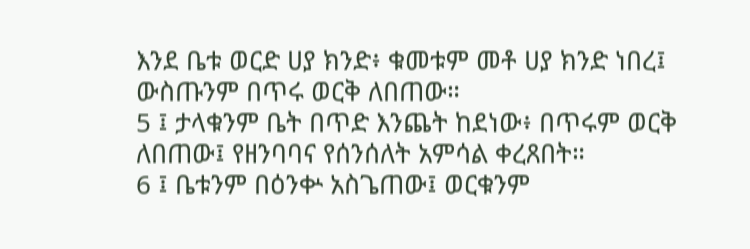እንደ ቤቱ ወርድ ሀያ ክንድ፥ ቁመቱም መቶ ሀያ ክንድ ነበረ፤ ውስጡንም በጥሩ ወርቅ ለበጠው።
5 ፤ ታላቁንም ቤት በጥድ እንጨት ከደነው፥ በጥሩም ወርቅ ለበጠው፤ የዘንባባና የሰንሰለት አምሳል ቀረጸበት።
6 ፤ ቤቱንም በዕንቍ አስጌጠው፤ ወርቁንም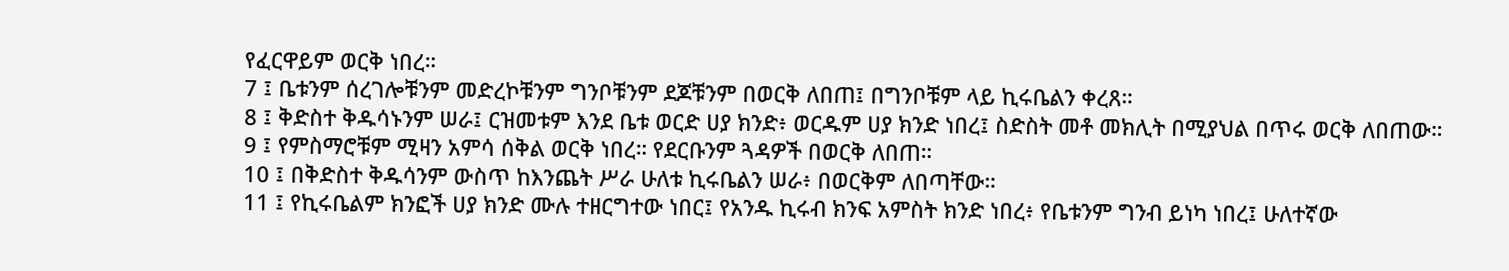የፈርዋይም ወርቅ ነበረ።
7 ፤ ቤቱንም ሰረገሎቹንም መድረኮቹንም ግንቦቹንም ደጆቹንም በወርቅ ለበጠ፤ በግንቦቹም ላይ ኪሩቤልን ቀረጸ።
8 ፤ ቅድስተ ቅዱሳኑንም ሠራ፤ ርዝመቱም እንደ ቤቱ ወርድ ሀያ ክንድ፥ ወርዱም ሀያ ክንድ ነበረ፤ ስድስት መቶ መክሊት በሚያህል በጥሩ ወርቅ ለበጠው።
9 ፤ የምስማሮቹም ሚዛን አምሳ ሰቅል ወርቅ ነበረ። የደርቡንም ጓዳዎች በወርቅ ለበጠ።
10 ፤ በቅድስተ ቅዱሳንም ውስጥ ከእንጨት ሥራ ሁለቱ ኪሩቤልን ሠራ፥ በወርቅም ለበጣቸው።
11 ፤ የኪሩቤልም ክንፎች ሀያ ክንድ ሙሉ ተዘርግተው ነበር፤ የአንዱ ኪሩብ ክንፍ አምስት ክንድ ነበረ፥ የቤቱንም ግንብ ይነካ ነበረ፤ ሁለተኛው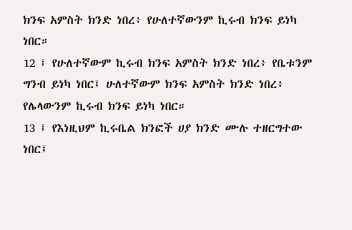ክንፍ አምስት ክንድ ነበረ፥ የሁለተኛውንም ኪሩብ ክንፍ ይነካ ነበር።
12 ፤ የሁለተኛውም ኪሩብ ክንፍ አምስት ክንድ ነበረ፥ የቤቱንም ግንብ ይነካ ነበር፤ ሁለተኛውም ክንፍ አምስት ክንድ ነበረ፥ የሌላውንም ኪሩብ ክንፍ ይነካ ነበር።
13 ፤ የእነዚህም ኪሩቤል ክንፎች ሀያ ክንድ ሙሉ ተዘርግተው ነበር፤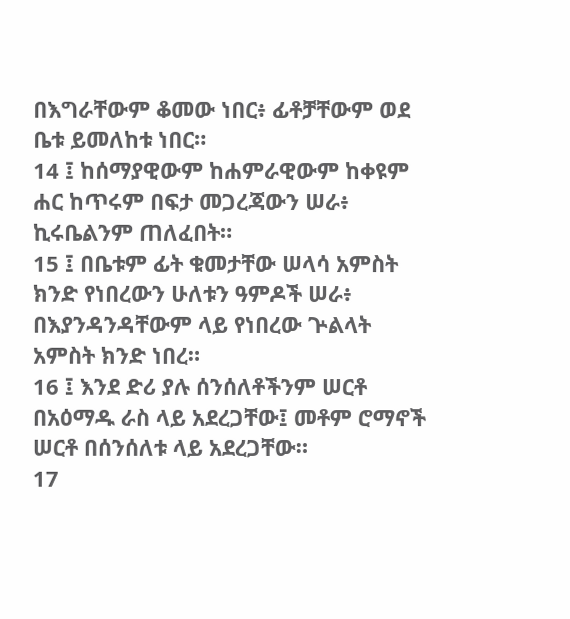በእግራቸውም ቆመው ነበር፥ ፊቶቻቸውም ወደ ቤቱ ይመለከቱ ነበር።
14 ፤ ከሰማያዊውም ከሐምራዊውም ከቀዩም ሐር ከጥሩም በፍታ መጋረጃውን ሠራ፥ ኪሩቤልንም ጠለፈበት።
15 ፤ በቤቱም ፊት ቁመታቸው ሠላሳ አምስት ክንድ የነበረውን ሁለቱን ዓምዶች ሠራ፥ በእያንዳንዳቸውም ላይ የነበረው ጕልላት አምስት ክንድ ነበረ።
16 ፤ እንደ ድሪ ያሉ ሰንሰለቶችንም ሠርቶ በአዕማዱ ራስ ላይ አደረጋቸው፤ መቶም ሮማኖች ሠርቶ በሰንሰለቱ ላይ አደረጋቸው።
17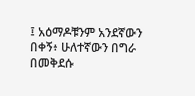፤ አዕማዶቹንም አንደኛውን በቀኝ፥ ሁለተኛውን በግራ በመቅደሱ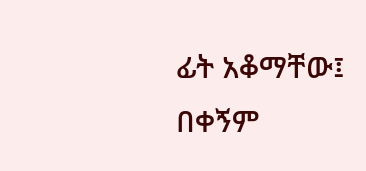ፊት አቆማቸው፤ በቀኝም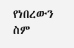የነበረውን ስም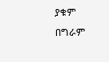ያቁም በግራም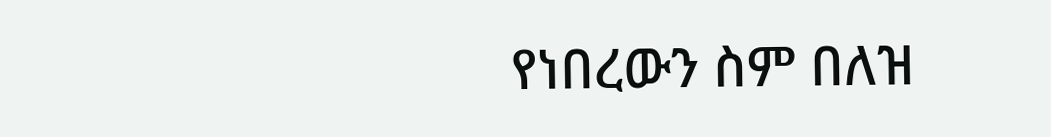የነበረውን ስም በለዝ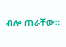ብሎ ጠራቸው።